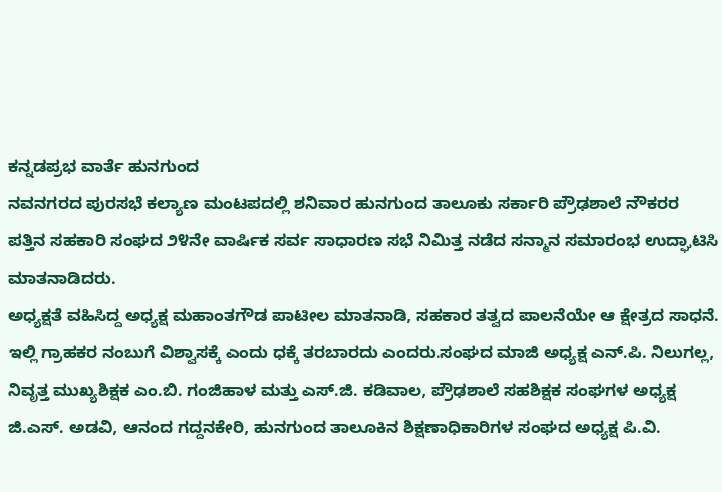ಕನ್ನಡಪ್ರಭ ವಾರ್ತೆ ಹುನಗುಂದ
ನವನಗರದ ಪುರಸಭೆ ಕಲ್ಯಾಣ ಮಂಟಪದಲ್ಲಿ ಶನಿವಾರ ಹುನಗುಂದ ತಾಲೂಕು ಸರ್ಕಾರಿ ಪ್ರೌಢಶಾಲೆ ನೌಕರರ ಪತ್ತಿನ ಸಹಕಾರಿ ಸಂಘದ ೨೪ನೇ ವಾರ್ಷಿಕ ಸರ್ವ ಸಾಧಾರಣ ಸಭೆ ನಿಮಿತ್ತ ನಡೆದ ಸನ್ಮಾನ ಸಮಾರಂಭ ಉದ್ಘಾಟಿಸಿ ಮಾತನಾಡಿದರು.
ಅಧ್ಯಕ್ಷತೆ ವಹಿಸಿದ್ದ ಅಧ್ಯಕ್ಷ ಮಹಾಂತಗೌಡ ಪಾಟೀಲ ಮಾತನಾಡಿ, ಸಹಕಾರ ತತ್ವದ ಪಾಲನೆಯೇ ಆ ಕ್ಷೇತ್ರದ ಸಾಧನೆ. ಇಲ್ಲಿ ಗ್ರಾಹಕರ ನಂಬುಗೆ ವಿಶ್ವಾಸಕ್ಕೆ ಎಂದು ಧಕ್ಕೆ ತರಬಾರದು ಎಂದರು.ಸಂಘದ ಮಾಜಿ ಅಧ್ಯಕ್ಷ ಎನ್.ಪಿ. ನಿಲುಗಲ್ಲ, ನಿವೃತ್ತ ಮುಖ್ಯಶಿಕ್ಷಕ ಎಂ.ಬಿ. ಗಂಜಿಹಾಳ ಮತ್ತು ಎಸ್.ಜಿ. ಕಡಿವಾಲ, ಪ್ರೌಢಶಾಲೆ ಸಹಶಿಕ್ಷಕ ಸಂಘಗಳ ಅಧ್ಯಕ್ಷ ಜಿ.ಎಸ್. ಅಡವಿ, ಆನಂದ ಗದ್ದನಕೇರಿ, ಹುನಗುಂದ ತಾಲೂಕಿನ ಶಿಕ್ಷಣಾಧಿಕಾರಿಗಳ ಸಂಘದ ಅಧ್ಯಕ್ಷ ಪಿ.ವಿ.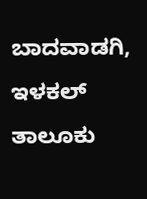ಬಾದವಾಡಗಿ, ಇಳಕಲ್ ತಾಲೂಕು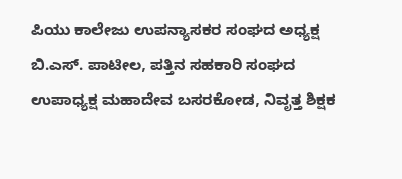ಪಿಯು ಕಾಲೇಜು ಉಪನ್ಯಾಸಕರ ಸಂಘದ ಅಧ್ಯಕ್ಷ ಬಿ.ಎಸ್. ಪಾಟೀಲ, ಪತ್ತಿನ ಸಹಕಾರಿ ಸಂಘದ ಉಪಾಧ್ಯಕ್ಷ ಮಹಾದೇವ ಬಸರಕೋಡ, ನಿವೃತ್ತ ಶಿಕ್ಷಕ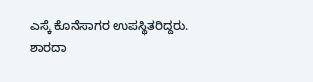ಎಸ್ಕೆ ಕೊನೆಸಾಗರ ಉಪಸ್ಥಿತರಿದ್ದರು.
ಶಾರದಾ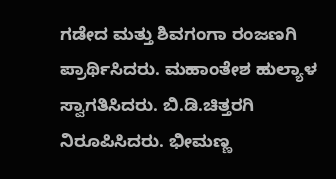ಗಡೇದ ಮತ್ತು ಶಿವಗಂಗಾ ರಂಜಣಗಿ ಪ್ರಾರ್ಥಿಸಿದರು. ಮಹಾಂತೇಶ ಹುಲ್ಯಾಳ ಸ್ವಾಗತಿಸಿದರು. ಬಿ.ಡಿ.ಚಿತ್ತರಗಿ ನಿರೂಪಿಸಿದರು. ಭೀಮಣ್ಣ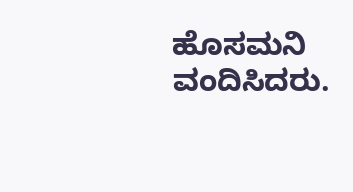ಹೊಸಮನಿ ವಂದಿಸಿದರು.